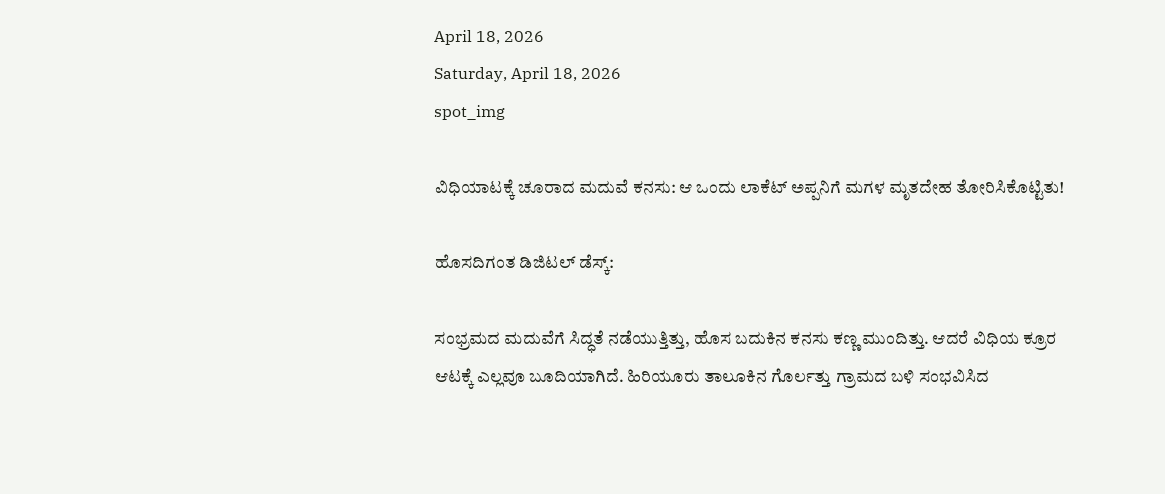April 18, 2026
Saturday, April 18, 2026
spot_img

ವಿಧಿಯಾಟಕ್ಕೆ ಚೂರಾದ ಮದುವೆ ಕನಸು: ಆ ಒಂದು ಲಾಕೆಟ್ ಅಪ್ಪನಿಗೆ ಮಗಳ ಮೃತದೇಹ ತೋರಿಸಿಕೊಟ್ಟಿತು!

ಹೊಸದಿಗಂತ ಡಿಜಿಟಲ್ ಡೆಸ್ಕ್:

ಸಂಭ್ರಮದ ಮದುವೆಗೆ ಸಿದ್ಧತೆ ನಡೆಯುತ್ತಿತ್ತು, ಹೊಸ ಬದುಕಿನ ಕನಸು ಕಣ್ಣ ಮುಂದಿತ್ತು. ಆದರೆ ವಿಧಿಯ ಕ್ರೂರ ಆಟಕ್ಕೆ ಎಲ್ಲವೂ ಬೂದಿಯಾಗಿದೆ. ಹಿರಿಯೂರು ತಾಲೂಕಿನ ಗೊರ್ಲತ್ತು ಗ್ರಾಮದ ಬಳಿ ಸಂಭವಿಸಿದ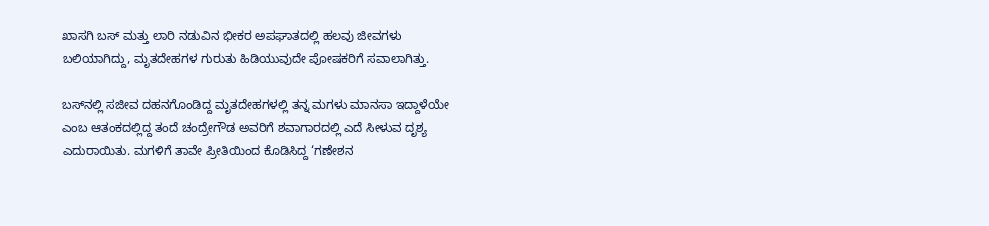ಖಾಸಗಿ ಬಸ್ ಮತ್ತು ಲಾರಿ ನಡುವಿನ ಭೀಕರ ಅಪಘಾತದಲ್ಲಿ ಹಲವು ಜೀವಗಳು ಬಲಿಯಾಗಿದ್ದು, ಮೃತದೇಹಗಳ ಗುರುತು ಹಿಡಿಯುವುದೇ ಪೋಷಕರಿಗೆ ಸವಾಲಾಗಿತ್ತು.

ಬಸ್‌ನಲ್ಲಿ ಸಜೀವ ದಹನಗೊಂಡಿದ್ದ ಮೃತದೇಹಗಳಲ್ಲಿ ತನ್ನ ಮಗಳು ಮಾನಸಾ ಇದ್ದಾಳೆಯೇ ಎಂಬ ಆತಂಕದಲ್ಲಿದ್ದ ತಂದೆ ಚಂದ್ರೇಗೌಡ ಅವರಿಗೆ ಶವಾಗಾರದಲ್ಲಿ ಎದೆ ಸೀಳುವ ದೃಶ್ಯ ಎದುರಾಯಿತು. ಮಗಳಿಗೆ ತಾವೇ ಪ್ರೀತಿಯಿಂದ ಕೊಡಿಸಿದ್ದ ‘ಗಣೇಶನ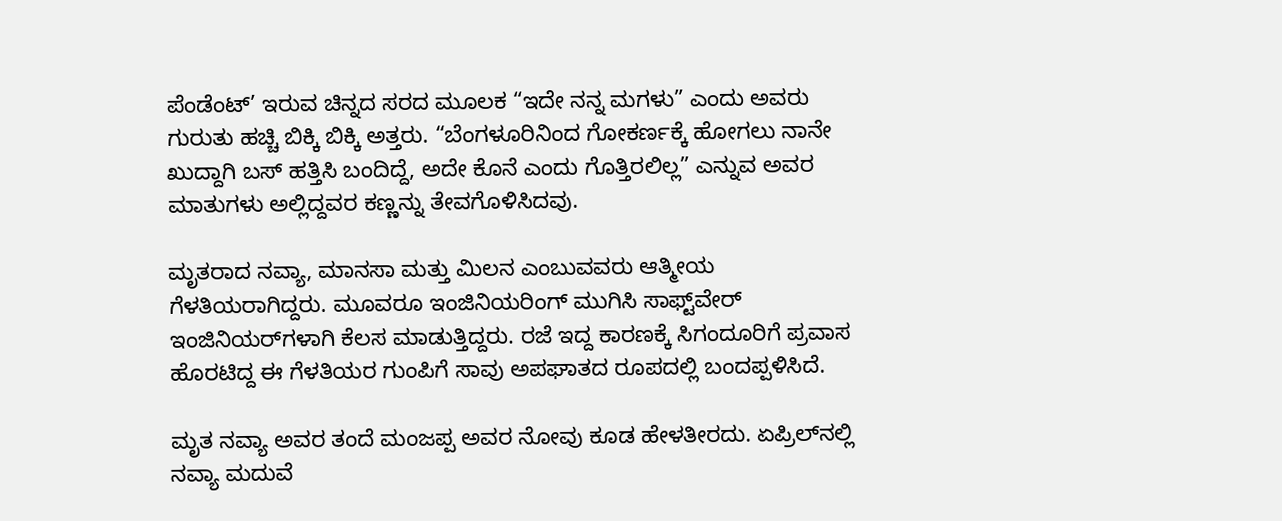ಪೆಂಡೆಂಟ್’ ಇರುವ ಚಿನ್ನದ ಸರದ ಮೂಲಕ “ಇದೇ ನನ್ನ ಮಗಳು” ಎಂದು ಅವರು ಗುರುತು ಹಚ್ಚಿ ಬಿಕ್ಕಿ ಬಿಕ್ಕಿ ಅತ್ತರು. “ಬೆಂಗಳೂರಿನಿಂದ ಗೋಕರ್ಣಕ್ಕೆ ಹೋಗಲು ನಾನೇ ಖುದ್ದಾಗಿ ಬಸ್ ಹತ್ತಿಸಿ ಬಂದಿದ್ದೆ, ಅದೇ ಕೊನೆ ಎಂದು ಗೊತ್ತಿರಲಿಲ್ಲ” ಎನ್ನುವ ಅವರ ಮಾತುಗಳು ಅಲ್ಲಿದ್ದವರ ಕಣ್ಣನ್ನು ತೇವಗೊಳಿಸಿದವು.

ಮೃತರಾದ ನವ್ಯಾ, ಮಾನಸಾ ಮತ್ತು ಮಿಲನ ಎಂಬುವವರು ಆತ್ಮೀಯ ಗೆಳತಿಯರಾಗಿದ್ದರು. ಮೂವರೂ ಇಂಜಿನಿಯರಿಂಗ್ ಮುಗಿಸಿ ಸಾಫ್ಟ್‌ವೇರ್ ಇಂಜಿನಿಯರ್‌ಗಳಾಗಿ ಕೆಲಸ ಮಾಡುತ್ತಿದ್ದರು. ರಜೆ ಇದ್ದ ಕಾರಣಕ್ಕೆ ಸಿಗಂದೂರಿಗೆ ಪ್ರವಾಸ ಹೊರಟಿದ್ದ ಈ ಗೆಳತಿಯರ ಗುಂಪಿಗೆ ಸಾವು ಅಪಘಾತದ ರೂಪದಲ್ಲಿ ಬಂದಪ್ಪಳಿಸಿದೆ.

ಮೃತ ನವ್ಯಾ ಅವರ ತಂದೆ ಮಂಜಪ್ಪ ಅವರ ನೋವು ಕೂಡ ಹೇಳತೀರದು. ಏಪ್ರಿಲ್‌ನಲ್ಲಿ ನವ್ಯಾ ಮದುವೆ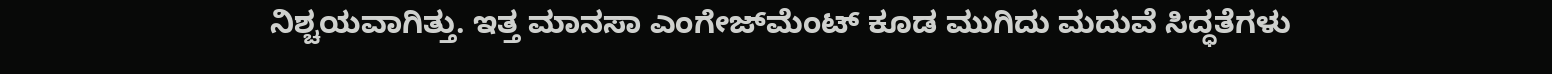ನಿಶ್ಚಯವಾಗಿತ್ತು. ಇತ್ತ ಮಾನಸಾ ಎಂಗೇಜ್‌ಮೆಂಟ್ ಕೂಡ ಮುಗಿದು ಮದುವೆ ಸಿದ್ಧತೆಗಳು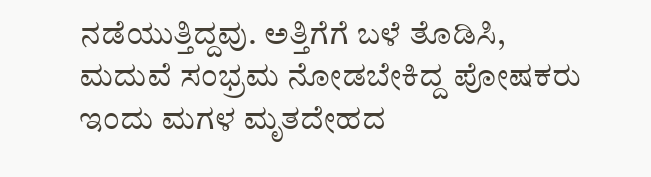ನಡೆಯುತ್ತಿದ್ದವು. ಅತ್ತಿಗೆಗೆ ಬಳೆ ತೊಡಿಸಿ, ಮದುವೆ ಸಂಭ್ರಮ ನೋಡಬೇಕಿದ್ದ ಪೋಷಕರು ಇಂದು ಮಗಳ ಮೃತದೇಹದ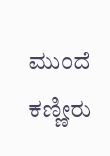ಮುಂದೆ ಕಣ್ಣೀರು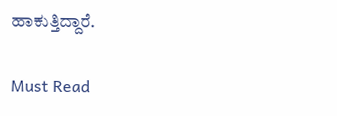ಹಾಕುತ್ತಿದ್ದಾರೆ.

Must Read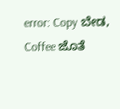error: Copy ಬೇಡ, Coffee ಜೊತೆ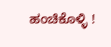ಹಂಚಿಕೊಳ್ಳಿ !